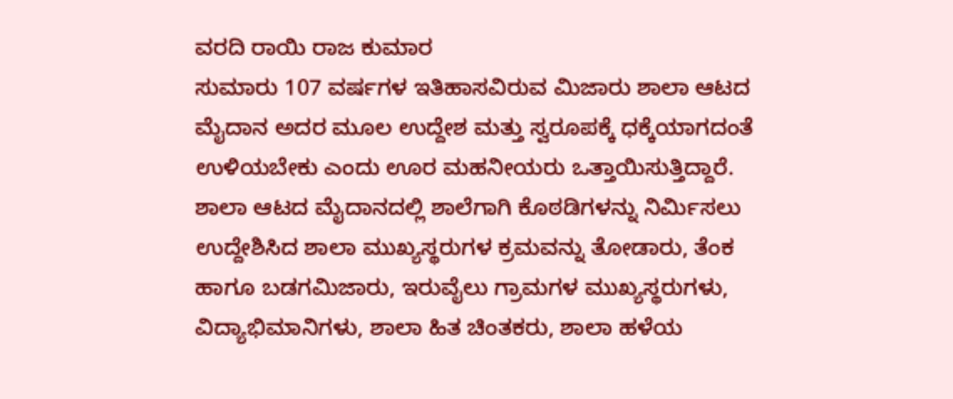ವರದಿ ರಾಯಿ ರಾಜ ಕುಮಾರ
ಸುಮಾರು 107 ವರ್ಷಗಳ ಇತಿಹಾಸವಿರುವ ಮಿಜಾರು ಶಾಲಾ ಆಟದ ಮೈದಾನ ಅದರ ಮೂಲ ಉದ್ದೇಶ ಮತ್ತು ಸ್ವರೂಪಕ್ಕೆ ಧಕ್ಕೆಯಾಗದಂತೆ ಉಳಿಯಬೇಕು ಎಂದು ಊರ ಮಹನೀಯರು ಒತ್ತಾಯಿಸುತ್ತಿದ್ದಾರೆ. ಶಾಲಾ ಆಟದ ಮೈದಾನದಲ್ಲಿ ಶಾಲೆಗಾಗಿ ಕೊಠಡಿಗಳನ್ನು ನಿರ್ಮಿಸಲು ಉದ್ದೇಶಿಸಿದ ಶಾಲಾ ಮುಖ್ಯಸ್ಥರುಗಳ ಕ್ರಮವನ್ನು ತೋಡಾರು, ತೆಂಕ ಹಾಗೂ ಬಡಗಮಿಜಾರು, ಇರುವೈಲು ಗ್ರಾಮಗಳ ಮುಖ್ಯಸ್ಥರುಗಳು, ವಿದ್ಯಾಭಿಮಾನಿಗಳು, ಶಾಲಾ ಹಿತ ಚಿಂತಕರು, ಶಾಲಾ ಹಳೆಯ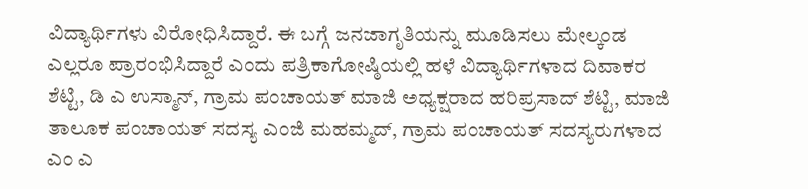ವಿದ್ಯಾರ್ಥಿಗಳು ವಿರೋಧಿಸಿದ್ದಾರೆ. ಈ ಬಗ್ಗೆ ಜನಜಾಗೃತಿಯನ್ನು ಮೂಡಿಸಲು ಮೇಲ್ಕಂಡ ಎಲ್ಲರೂ ಪ್ರಾರಂಭಿಸಿದ್ದಾರೆ ಎಂದು ಪತ್ರಿಕಾಗೋಷ್ಠಿಯಲ್ಲಿ ಹಳೆ ವಿದ್ಯಾರ್ಥಿಗಳಾದ ದಿವಾಕರ ಶೆಟ್ಟಿ, ಡಿ ಎ ಉಸ್ಮಾನ್, ಗ್ರಾಮ ಪಂಚಾಯತ್ ಮಾಜಿ ಅಧ್ಯಕ್ಷರಾದ ಹರಿಪ್ರಸಾದ್ ಶೆಟ್ಟಿ, ಮಾಜಿ ತಾಲೂಕ ಪಂಚಾಯತ್ ಸದಸ್ಯ ಎಂಜಿ ಮಹಮ್ಮದ್, ಗ್ರಾಮ ಪಂಚಾಯತ್ ಸದಸ್ಯರುಗಳಾದ ಎಂ ಎ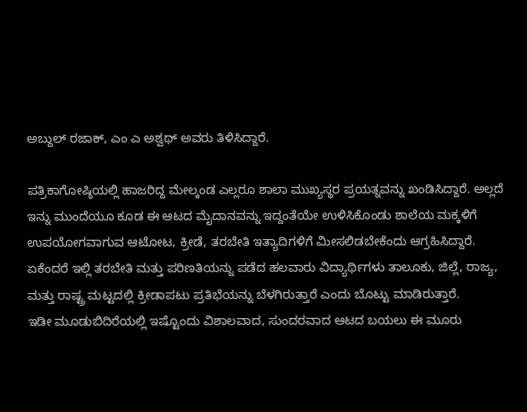ಅಬ್ದುಲ್ ರಜಾಕ್, ಎಂ ಎ ಅಶ್ವಥ್ ಅವರು ತಿಳಿಸಿದ್ದಾರೆ.

ಪತ್ರಿಕಾಗೋಷ್ಠಿಯಲ್ಲಿ ಹಾಜರಿದ್ದ ಮೇಲ್ಕಂಡ ಎಲ್ಲರೂ ಶಾಲಾ ಮುಖ್ಯಸ್ಥರ ಪ್ರಯತ್ನವನ್ನು ಖಂಡಿಸಿದ್ದಾರೆ. ಅಲ್ಲದೆ ಇನ್ನು ಮುಂದೆಯೂ ಕೂಡ ಈ ಆಟದ ಮೈದಾನವನ್ನು ಇದ್ದಂತೆಯೇ ಉಳಿಸಿಕೊಂಡು ಶಾಲೆಯ ಮಕ್ಕಳಿಗೆ ಉಪಯೋಗವಾಗುವ ಆಟೋಟ, ಕ್ರೀಡೆ, ತರಬೇತಿ ಇತ್ಯಾದಿಗಳಿಗೆ ಮೀಸಲಿಡಬೇಕೆಂದು ಆಗ್ರಹಿಸಿದ್ದಾರೆ. ಏಕೆಂದರೆ ಇಲ್ಲಿ ತರಬೇತಿ ಮತ್ತು ಪರಿಣತಿಯನ್ನು ಪಡೆದ ಹಲವಾರು ವಿದ್ಯಾರ್ಥಿಗಳು ತಾಲೂಕು, ಜಿಲ್ಲೆ, ರಾಜ್ಯ, ಮತ್ತು ರಾಷ್ಟ್ರ ಮಟ್ಟದಲ್ಲಿ ಕ್ರೀಡಾಪಟು ಪ್ರತಿಭೆಯನ್ನು ಬೆಳಗಿರುತ್ತಾರೆ ಎಂದು ಬೊಟ್ಟು ಮಾಡಿರುತ್ತಾರೆ.
ಇಡೀ ಮೂಡುಬಿದಿರೆಯಲ್ಲಿ ಇಷ್ಟೊಂದು ವಿಶಾಲವಾದ, ಸುಂದರವಾದ ಆಟದ ಬಯಲು ಈ ಮೂರು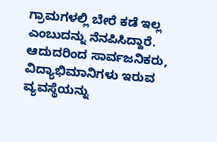ಗ್ರಾಮಗಳಲ್ಲಿ ಬೇರೆ ಕಡೆ ಇಲ್ಲ ಎಂಬುದನ್ನು ನೆನಪಿಸಿದ್ದಾರೆ. ಆದುದರಿಂದ ಸಾರ್ವಜನಿಕರು, ವಿದ್ಯಾಭಿಮಾನಿಗಳು ಇರುವ ವ್ಯವಸ್ಥೆಯನ್ನು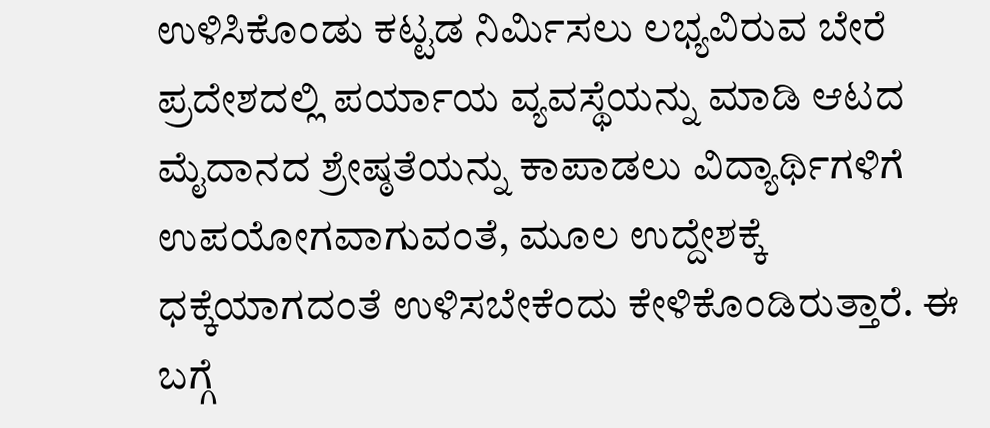ಉಳಿಸಿಕೊಂಡು ಕಟ್ಟಡ ನಿರ್ಮಿಸಲು ಲಭ್ಯವಿರುವ ಬೇರೆ ಪ್ರದೇಶದಲ್ಲಿ ಪರ್ಯಾಯ ವ್ಯವಸ್ಥೆಯನ್ನು ಮಾಡಿ ಆಟದ ಮೈದಾನದ ಶ್ರೇಷ್ಠತೆಯನ್ನು ಕಾಪಾಡಲು ವಿದ್ಯಾರ್ಥಿಗಳಿಗೆ ಉಪಯೋಗವಾಗುವಂತೆ, ಮೂಲ ಉದ್ದೇಶಕ್ಕೆ ಧಕ್ಕೆಯಾಗದಂತೆ ಉಳಿಸಬೇಕೆಂದು ಕೇಳಿಕೊಂಡಿರುತ್ತಾರೆ. ಈ ಬಗ್ಗೆ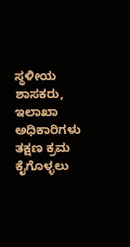ಸ್ಥಳೀಯ ಶಾಸಕರು, ಇಲಾಖಾ ಅಧಿಕಾರಿಗಳು ತಕ್ಷಣ ಕ್ರಮ ಕೈಗೊಳ್ಳಲು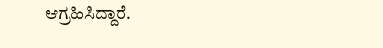ಆಗ್ರಹಿಸಿದ್ದಾರೆ.